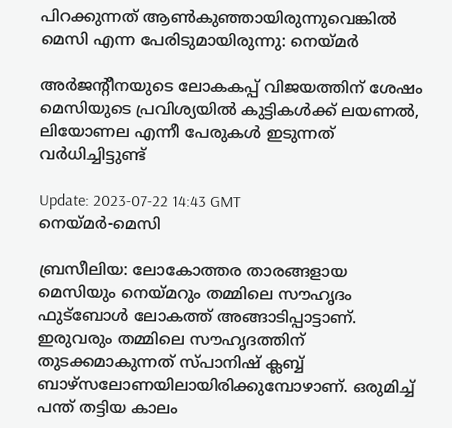പിറക്കുന്നത് ആൺകുഞ്ഞായിരുന്നുവെങ്കിൽ മെസി എന്ന പേരിടുമായിരുന്നു: നെയ്മർ

അർജന്റീനയുടെ ലോകകപ്പ് വിജയത്തിന് ശേഷം മെസിയുടെ പ്രവിശ്യയിൽ കുട്ടികൾക്ക് ലയണൽ, ലിയോണല എന്നീ പേരുകൾ ഇടുന്നത് വർധിച്ചിട്ടുണ്ട്

Update: 2023-07-22 14:43 GMT
നെയ്മര്‍-മെസി

ബ്രസീലിയ: ലോകോത്തര താരങ്ങളായ മെസിയും നെയ്മറും തമ്മിലെ സൗഹൃദം ഫുട്‌ബോൾ ലോകത്ത് അങ്ങാടിപ്പാട്ടാണ്. ഇരുവരും തമ്മിലെ സൗഹൃദത്തിന് തുടക്കമാകുന്നത് സ്പാനിഷ് ക്ലബ്ബ് ബാഴ്‌സലോണയിലായിരിക്കുമ്പോഴാണ്. ഒരുമിച്ച് പന്ത് തട്ടിയ കാലം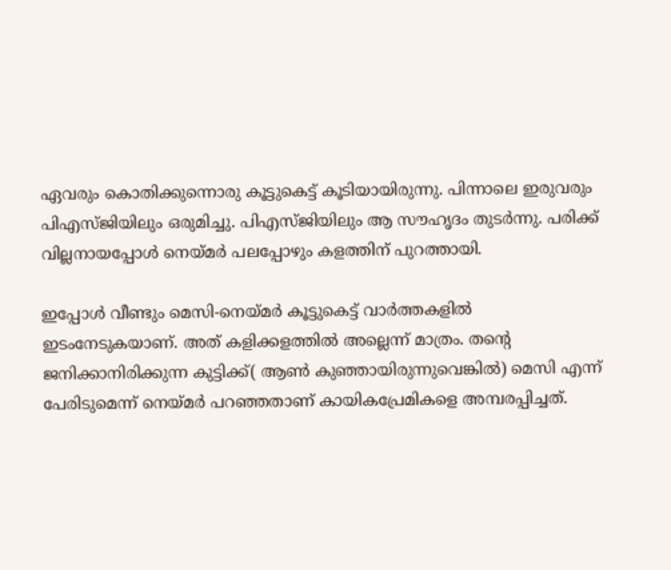ഏവരും കൊതിക്കുന്നൊരു കൂട്ടുകെട്ട് കൂടിയായിരുന്നു. പിന്നാലെ ഇരുവരും പിഎസ്ജിയിലും ഒരുമിച്ചു. പിഎസ്ജിയിലും ആ സൗഹൃദം തുടർന്നു. പരിക്ക് വില്ലനായപ്പോൾ നെയ്മർ പലപ്പോഴും കളത്തിന് പുറത്തായി.

ഇപ്പോൾ വീണ്ടും മെസി-നെയ്മർ കൂട്ടുകെട്ട് വാർത്തകളിൽ ഇടംനേടുകയാണ്. അത് കളിക്കളത്തിൽ അല്ലെന്ന് മാത്രം. തന്റെ ജനിക്കാനിരിക്കുന്ന കുട്ടിക്ക്( ആൺ കുഞ്ഞായിരുന്നുവെങ്കില്‍) മെസി എന്ന് പേരിടുമെന്ന് നെയ്മർ പറഞ്ഞതാണ് കായികപ്രേമികളെ അമ്പരപ്പിച്ചത്.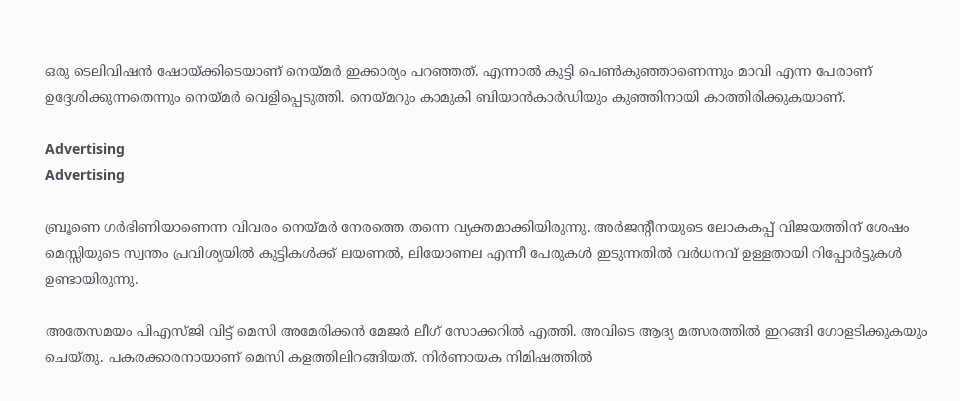ഒരു ടെലിവിഷന്‍ ഷോയ്ക്കിടെയാണ് നെയ്മർ ഇക്കാര്യം പറഞ്ഞത്. എന്നാല്‍ കുട്ടി പെണ്‍കുഞ്ഞാണെന്നും മാവി എന്ന പേരാണ് ഉദ്ദേശിക്കുന്നതെന്നും നെയ്മര്‍ വെളിപ്പെടുത്തി. നെയ്മറും കാമുകി ബിയാൻകാർഡിയും കുഞ്ഞിനായി കാത്തിരിക്കുകയാണ്.

Advertising
Advertising

ബ്രൂണെ ഗർഭിണിയാണെന്ന വിവരം നെയ്മർ നേരത്തെ തന്നെ വ്യക്തമാക്കിയിരുന്നു. അർജന്റീനയുടെ ലോകകപ്പ് വിജയത്തിന് ശേഷം മെസ്സിയുടെ സ്വന്തം പ്രവിശ്യയില്‍ കുട്ടികള്‍ക്ക് ലയണൽ, ലിയോണല എന്നീ പേരുകള്‍ ഇടുന്നതില്‍ വര്‍ധനവ് ഉള്ളതായി റിപ്പോര്‍ട്ടുകള്‍ ഉണ്ടായിരുന്നു.

അതേസമയം പിഎസ്ജി വിട്ട് മെസി അമേരിക്കൻ മേജർ ലീഗ് സോക്കറിൽ എത്തി. അവിടെ ആദ്യ മത്സരത്തിൽ ഇറങ്ങി ഗോളടിക്കുകയും ചെയ്തു. പകരക്കാരനായാണ് മെസി കളത്തിലിറങ്ങിയത്. നിർണായക നിമിഷത്തിൽ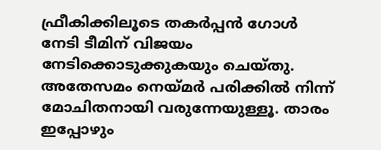ഫ്രീകിക്കിലൂടെ തകർപ്പൻ ഗോൾ നേടി ടീമിന് വിജയം നേടിക്കൊടുക്കുകയും ചെയ്തു. അതേസമം നെയ്മർ പരിക്കിൽ നിന്ന് മോചിതനായി വരുന്നേയുള്ളൂ. താരം ഇപ്പോഴും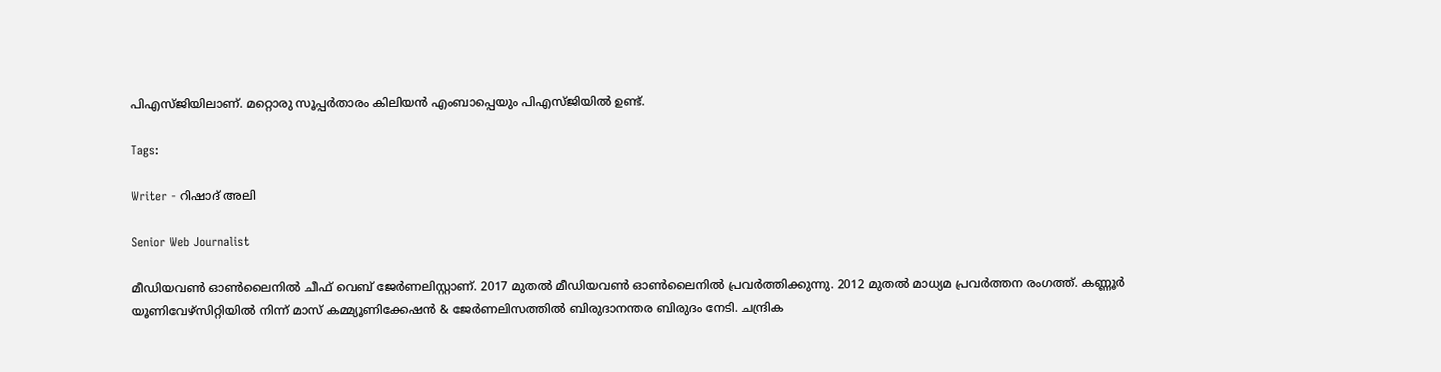പിഎസ്ജിയിലാണ്. മറ്റൊരു സൂപ്പർതാരം കിലിയൻ എംബാപ്പെയും പിഎസ്ജിയിൽ ഉണ്ട്.

Tags:

Writer - റിഷാദ് അലി

Senior Web Journalist

മീഡിയവൺ ഓൺലൈനിൽ ചീഫ് വെബ് ജേർണലിസ്റ്റാണ്. 2017 മുതൽ മീഡിയവൺ ഓൺലൈനിൽ പ്രവർത്തിക്കുന്നു. 2012 മുതൽ മാധ്യമ പ്രവർത്തന രംഗത്ത്. കണ്ണൂര്‍ യൂണിവേഴ്‌സിറ്റിയിൽ നിന്ന് മാസ് കമ്മ്യൂണിക്കേഷന്‍ & ജേര്‍ണലിസത്തില്‍ ബിരുദാനന്തര ബിരുദം നേടി. ചന്ദ്രിക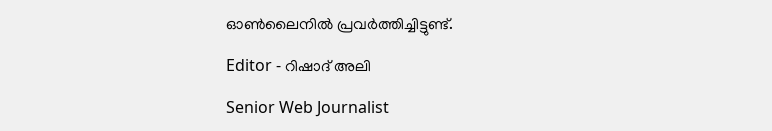ഓണ്‍ലൈനില്‍ പ്രവര്‍ത്തിച്ചിട്ടുണ്ട്.

Editor - റിഷാദ് അലി

Senior Web Journalist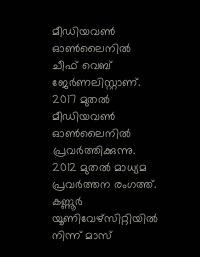മീഡിയവൺ ഓൺലൈനിൽ ചീഫ് വെബ് ജേർണലിസ്റ്റാണ്. 2017 മുതൽ മീഡിയവൺ ഓൺലൈനിൽ പ്രവർത്തിക്കുന്നു. 2012 മുതൽ മാധ്യമ പ്രവർത്തന രംഗത്ത്. കണ്ണൂര്‍ യൂണിവേഴ്‌സിറ്റിയിൽ നിന്ന് മാസ്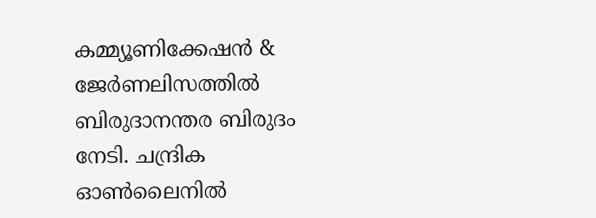കമ്മ്യൂണിക്കേഷന്‍ & ജേര്‍ണലിസത്തില്‍ ബിരുദാനന്തര ബിരുദം നേടി. ചന്ദ്രിക ഓണ്‍ലൈനില്‍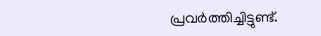പ്രവര്‍ത്തിച്ചിട്ടുണ്ട്.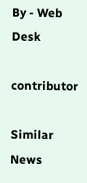By - Web Desk

contributor

Similar News